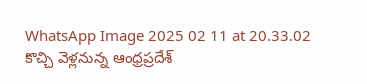WhatsApp Image 2025 02 11 at 20.33.02
కొచ్చి వెళ్లనున్న ఆంధ్రప్రదేశ్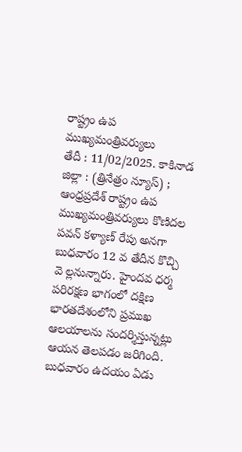రాష్ట్రం ఉప ముఖ్యమంత్రివర్యులు
తేదీ : 11/02/2025. కాకినాడ జిల్లా : (త్రినేత్రం న్యూస్) ; ఆంధ్రప్రదేశ్ రాష్ట్రం ఉప ముఖ్యమంత్రివర్యులు కొణిదల పవన్ కళ్యాణ్ రేపు అనగా బుధవారం 12 వ తేదీన కొచ్చి వె ల్లనున్నారు. హైందవ ధర్మ పరిరక్షణ భాగంలో దక్షిణ భారతదేశంలోని ప్రముఖ ఆలయాలను సందర్శిస్తున్నట్లు ఆయన తెలపడం జరిగింది.
బుధవారం ఉదయం ఏడు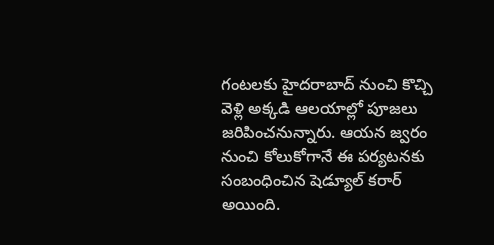గంటలకు హైదరాబాద్ నుంచి కొచ్చి వెళ్లి అక్కడి ఆలయాల్లో పూజలు జరిపించనున్నారు. ఆయన జ్వరం నుంచి కోలుకోగానే ఈ పర్యటనకు సంబంధించిన షెడ్యూల్ కరార్ అయింది.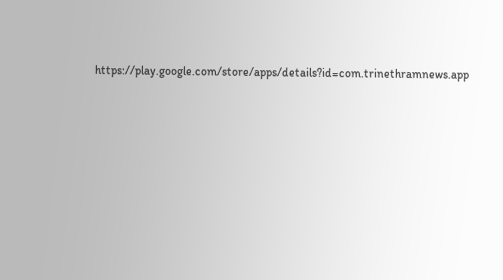https://play.google.com/store/apps/details?id=com.trinethramnews.app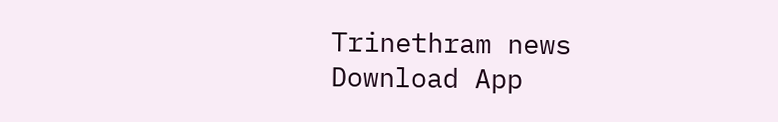Trinethram news
Download App